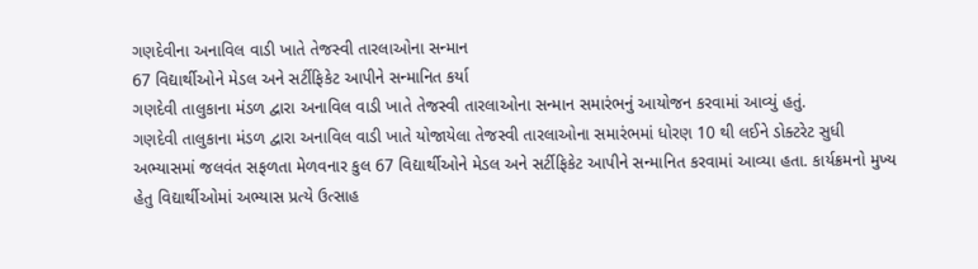ગણદેવીના અનાવિલ વાડી ખાતે તેજસ્વી તારલાઓના સન્માન
67 વિદ્યાર્થીઓને મેડલ અને સર્ટીફિકેટ આપીને સન્માનિત કર્યા
ગણદેવી તાલુકાના મંડળ દ્વારા અનાવિલ વાડી ખાતે તેજસ્વી તારલાઓના સન્માન સમારંભનું આયોજન કરવામાં આવ્યું હતું.
ગણદેવી તાલુકાના મંડળ દ્વારા અનાવિલ વાડી ખાતે યોજાયેલા તેજસ્વી તારલાઓના સમારંભમાં ધોરણ 10 થી લઈને ડોક્ટરેટ સુધી અભ્યાસમાં જલવંત સફળતા મેળવનાર કુલ 67 વિદ્યાર્થીઓને મેડલ અને સર્ટીફિકેટ આપીને સન્માનિત કરવામાં આવ્યા હતા. કાર્યક્રમનો મુખ્ય હેતુ વિદ્યાર્થીઓમાં અભ્યાસ પ્રત્યે ઉત્સાહ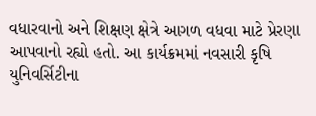વધારવાનો અને શિક્ષણ ક્ષેત્રે આગળ વધવા માટે પ્રેરણા આપવાનો રહ્યો હતો. આ કાર્યક્રમમાં નવસારી કૃષિ યુનિવર્સિટીના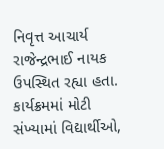નિવૃત્ત આચાર્ય રાજેન્દ્રભાઈ નાયક ઉપસ્થિત રહ્યા હતા. કાર્યક્રમમાં મોટી સંખ્યામાં વિદ્યાર્થીઓ,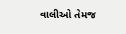વાલીઓ તેમજ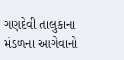ગણદેવી તાલુકાના મંડળના આગેવાનો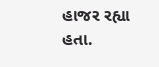હાજર રહ્યા હતા.